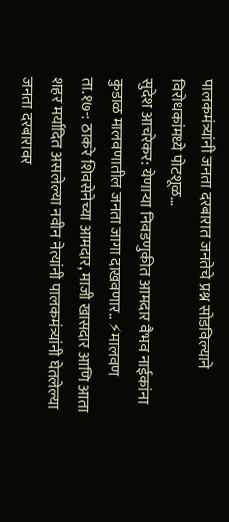पालकमंत्र्यांनी जनता दरबारात जनतेचे प्रश्न सोडविल्याने विरोधकांमध्ये पोटशूळ…
सुदेश आचरेकर: येणाऱ्या निवडणुकीत आमदार वैभव नाईकांना कुडाळ मालवणातील जनता जागा दाखवणार.. ⚡मालवण ता.१७-: ठाकरे शिवसेनेच्या आमदार, माजी खासदार आणि आता शहर मर्यादित असलेल्या नवीन नेत्यांनी पालकमंत्र्यांनी घेतलेल्या जनता दरबारावर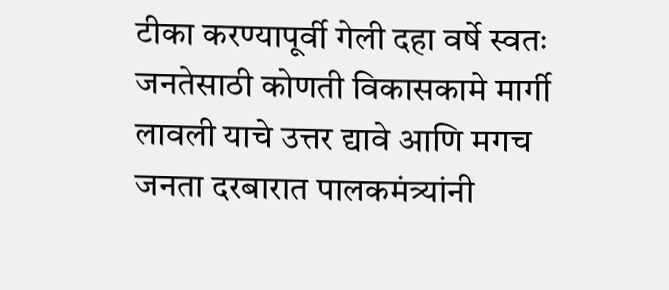टीका करण्यापूर्वी गेली दहा वर्षे स्वतः जनतेसाठी कोणती विकासकामे मार्गी लावली याचे उत्तर द्यावे आणि मगच जनता दरबारात पालकमंत्र्यांनी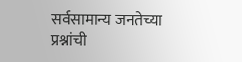सर्वसामान्य जनतेच्या प्रश्नांची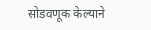सोडवणूक केल्याने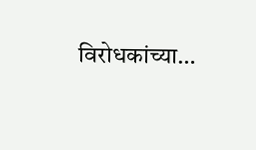विरोधकांच्या…